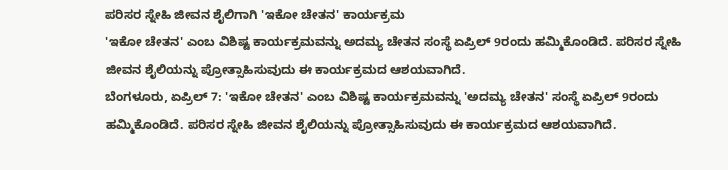ಪರಿಸರ ಸ್ನೇಹಿ ಜೀವನ ಶೈಲಿಗಾಗಿ 'ಇಕೋ ಚೇತನ' ಕಾರ್ಯಕ್ರಮ
'ಇಕೋ ಚೇತನ' ಎಂಬ ವಿಶಿಷ್ಟ ಕಾರ್ಯಕ್ರಮವನ್ನು ಅದಮ್ಯ ಚೇತನ ಸಂಸ್ಥೆ ಏಪ್ರಿಲ್ 9ರಂದು ಹಮ್ಮಿಕೊಂಡಿದೆ. ಪರಿಸರ ಸ್ನೇಹಿ ಜೀವನ ಶೈಲಿಯನ್ನು ಪ್ರೋತ್ಸಾಹಿಸುವುದು ಈ ಕಾರ್ಯಕ್ರಮದ ಆಶಯವಾಗಿದೆ.
ಬೆಂಗಳೂರು, ಏಪ್ರಿಲ್ 7: 'ಇಕೋ ಚೇತನ' ಎಂಬ ವಿಶಿಷ್ಟ ಕಾರ್ಯಕ್ರಮವನ್ನು 'ಅದಮ್ಯ ಚೇತನ' ಸಂಸ್ಥೆ ಏಪ್ರಿಲ್ 9ರಂದು ಹಮ್ಮಿಕೊಂಡಿದೆ. ಪರಿಸರ ಸ್ನೇಹಿ ಜೀವನ ಶೈಲಿಯನ್ನು ಪ್ರೋತ್ಸಾಹಿಸುವುದು ಈ ಕಾರ್ಯಕ್ರಮದ ಆಶಯವಾಗಿದೆ.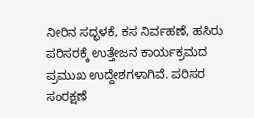ನೀರಿನ ಸದ್ಭಳಕೆ, ಕಸ ನಿರ್ವಹಣೆ, ಹಸಿರು ಪರಿಸರಕ್ಕೆ ಉತ್ತೇಜನ ಕಾರ್ಯಕ್ರಮದ ಪ್ರಮುಖ ಉದ್ದೇಶಗಳಾಗಿವೆ. ಪರಿಸರ ಸಂರಕ್ಷಣೆ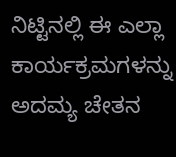ನಿಟ್ಟಿನಲ್ಲಿ ಈ ಎಲ್ಲಾ ಕಾರ್ಯಕ್ರಮಗಳನ್ನು ಅದಮ್ಯ ಚೇತನ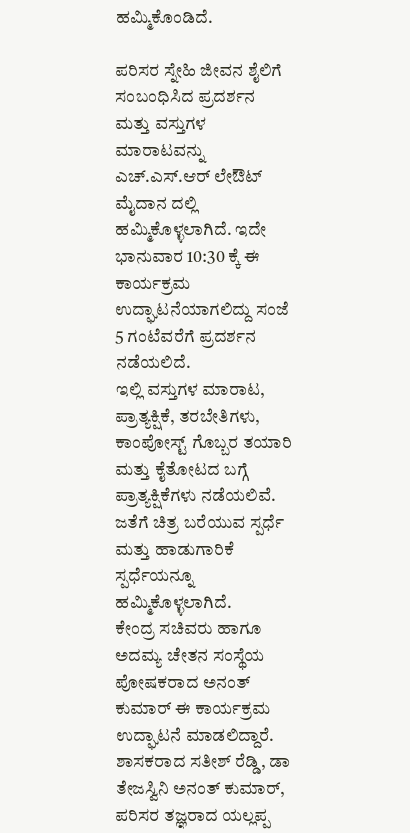ಹಮ್ಮಿಕೊಂಡಿದೆ.

ಪರಿಸರ ಸ್ನೇಹಿ ಜೀವನ ಶೈಲಿಗೆ ಸಂಬಂಧಿಸಿದ ಪ್ರದರ್ಶನ ಮತ್ತು ವಸ್ತುಗಳ ಮಾರಾಟವನ್ನು ಎಚ್.ಎಸ್.ಆರ್ ಲೇಔಟ್ ಮೈದಾನ ದಲ್ಲಿ ಹಮ್ಮಿಕೊಳ್ಳಲಾಗಿದೆ. ಇದೇ ಭಾನುವಾರ 10:30 ಕ್ಕೆ ಈ ಕಾರ್ಯಕ್ರಮ ಉದ್ಘಾಟನೆಯಾಗಲಿದ್ದು ಸಂಜೆ 5 ಗಂಟೆವರೆಗೆ ಪ್ರದರ್ಶನ ನಡೆಯಲಿದೆ.
ಇಲ್ಲಿ ವಸ್ತುಗಳ ಮಾರಾಟ, ಪ್ರಾತ್ಯಕ್ಷಿಕೆ, ತರಬೇತಿಗಳು, ಕಾಂಪೋಸ್ಟ್ ಗೊಬ್ಬರ ತಯಾರಿ ಮತ್ತು ಕೈತೋಟದ ಬಗ್ಗೆ ಪ್ರಾತ್ಯಕ್ಷಿಕೆಗಳು ನಡೆಯಲಿವೆ. ಜತೆಗೆ ಚಿತ್ರ ಬರೆಯುವ ಸ್ಪರ್ಧೆ ಮತ್ತು ಹಾಡುಗಾರಿಕೆ ಸ್ಪರ್ಧೆಯನ್ನೂ ಹಮ್ಮಿಕೊಳ್ಳಲಾಗಿದೆ.
ಕೇಂದ್ರ ಸಚಿವರು ಹಾಗೂ ಅದಮ್ಯ ಚೇತನ ಸಂಸ್ಥೆಯ ಪೋಷಕರಾದ ಅನಂತ್ ಕುಮಾರ್ ಈ ಕಾರ್ಯಕ್ರಮ ಉದ್ಘಾಟನೆ ಮಾಡಲಿದ್ದಾರೆ. ಶಾಸಕರಾದ ಸತೀಶ್ ರೆಡ್ಡಿ, ಡಾ ತೇಜಸ್ವಿನಿ ಅನಂತ್ ಕುಮಾರ್, ಪರಿಸರ ತಜ್ಞರಾದ ಯಲ್ಲಪ್ಪ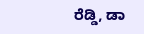ರೆಡ್ಡಿ, ಡಾ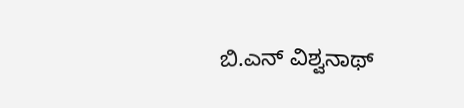ಬಿ.ಎನ್ ವಿಶ್ವನಾಥ್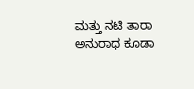ಮತ್ತು ನಟಿ ತಾರಾ ಅನುರಾಧ ಕೂಡಾ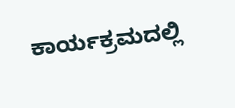ಕಾರ್ಯಕ್ರಮದಲ್ಲಿ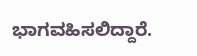ಭಾಗವಹಿಸಲಿದ್ದಾರೆ.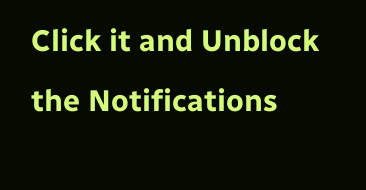Click it and Unblock the Notifications